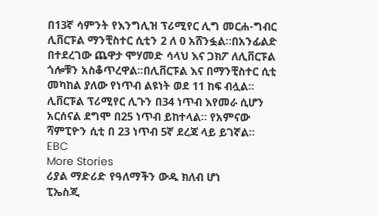በ13ኛ ሳምንት የእንግሊዝ ፕሪሚየር ሊግ መርሐ-ግብር ሊቨርፑል ማንቺስተር ሲቲን 2 ለ 0 አሸንፏል።በአንፊልድ በተደረገው ጨዋታ ሞሃመድ ሳላህ እና ጋክፖ ለሊቨርፑል ጎሎቹን አስቆጥረዋል፡፡በሊቨርፑል እና በማንቺስተር ሲቲ መካከል ያለው የነጥብ ልዩነት ወደ 11 ከፍ ብሏል። ሊቨርፑል ፕሪሚየር ሊጉን በ34 ነጥብ እየመራ ሲሆን አርሰናል ደግሞ በ25 ነጥብ ይከተላል። የአምናው ሻምፒዮን ሲቲ በ 23 ነጥብ 5ኛ ደረጃ ላይ ይገኛል፡፡
EBC
More Stories
ሪያል ማድሪድ የዓለማችን ውዱ ክለብ ሆነ
ፒኤስጂ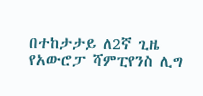በተከታታይ ለ2ኛ ጊዜ የአውሮፓ ሻምፒየንስ ሊግ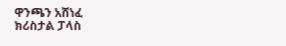ዋንጫን አሸነፈ
ክሪስታል ፓላስ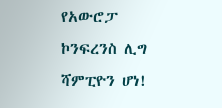የአውሮፓ ኮንፍረንስ ሊግ ሻምፒዮን ሆነ!